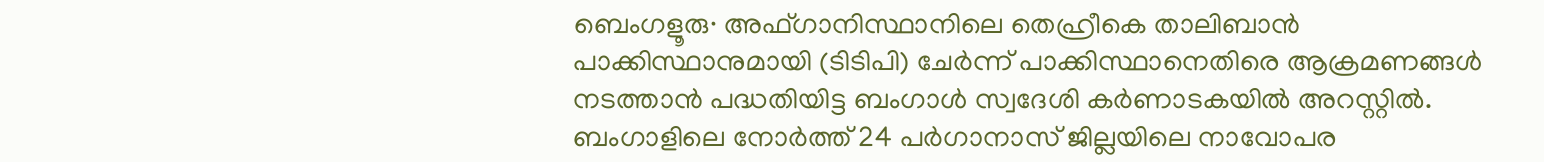ബെംഗളൂരു∙ അഫ്ഗാനിസ്ഥാനിലെ തെഹ്രീകെ താലിബാൻ പാക്കിസ്ഥാനുമായി (ടിടിപി) ചേർന്ന് പാക്കിസ്ഥാനെതിരെ ആക്രമണങ്ങൾ നടത്താൻ പദ്ധതിയിട്ട ബംഗാൾ സ്വദേശി കർണാടകയിൽ അറസ്റ്റിൽ. ബംഗാളിലെ നോർത്ത് 24 പർഗാനാസ് ജില്ലയിലെ നാവോപര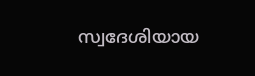സ്വദേശിയായ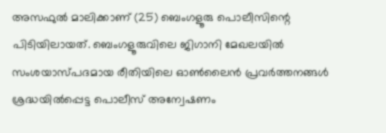അസഫുൽ മാലിക്കാണ് (25) ബെംഗളൂരു പൊലീസിന്റെ പിടിയിലായത്. ബെംഗളൂരുവിലെ ജിഗാനി മേഖലയിൽ സംശയാസ്പദമായ രീതിയിലെ ഓൺലൈൻ പ്രവർത്തനങ്ങൾ ശ്രദ്ധയിൽപ്പെട്ട പൊലീസ് അന്വേഷണം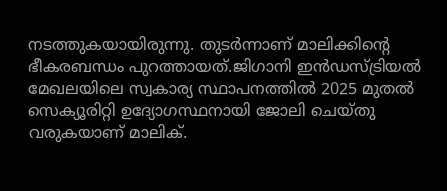നടത്തുകയായിരുന്നു. തുടർന്നാണ് മാലിക്കിന്റെ ഭീകരബന്ധം പുറത്തായത്.ജിഗാനി ഇൻഡസ്ട്രിയൽ മേഖലയിലെ സ്വകാര്യ സ്ഥാപനത്തിൽ 2025 മുതൽ സെക്യൂരിറ്റി ഉദ്യോഗസ്ഥനായി ജോലി ചെയ്തു വരുകയാണ് മാലിക്.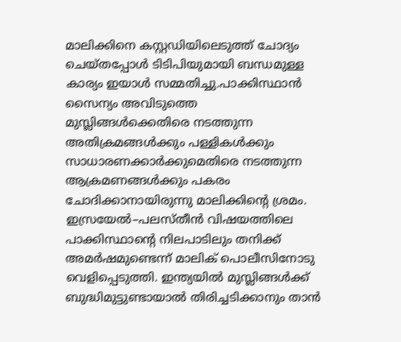മാലിക്കിനെ കസ്റ്റഡിയിലെടുത്ത് ചോദ്യം ചെയ്തപ്പോൾ ടിടിപിയുമായി ബന്ധമുള്ള കാര്യം ഇയാൾ സമ്മതിച്ചു.പാക്കിസ്ഥാൻ സൈന്യം അവിടുത്തെ മുസ്ലിങ്ങൾക്കെതിരെ നടത്തുന്ന അതിക്രമങ്ങൾക്കും പള്ളികൾക്കും സാധാരണക്കാർക്കുമെതിരെ നടത്തുന്ന ആക്രമണങ്ങൾക്കും പകരം ചോദിക്കാനായിരുന്നു മാലിക്കിന്റെ ശ്രമം. ഇസ്രയേൽ–പലസ്തീൻ വിഷയത്തിലെ പാക്കിസ്ഥാന്റെ നിലപാടിലും തനിക്ക് അമർഷമുണ്ടെന്ന് മാലിക് പൊലീസിനോടു വെളിപ്പെടുത്തി. ഇന്ത്യയിൽ മുസ്ലിങ്ങൾക്ക് ബുദ്ധിമുട്ടുണ്ടായാൽ തിരിച്ചടിക്കാനും താൻ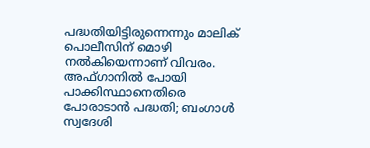പദ്ധതിയിട്ടിരുന്നെന്നും മാലിക് പൊലീസിന് മൊഴി നൽകിയെന്നാണ് വിവരം.
അഫ്ഗാനിൽ പോയി പാക്കിസ്ഥാനെതിരെ പോരാടാൻ പദ്ധതി; ബംഗാൾ സ്വദേശി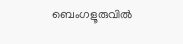ബെംഗളൂരുവിൽ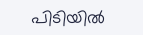പിടിയിൽ